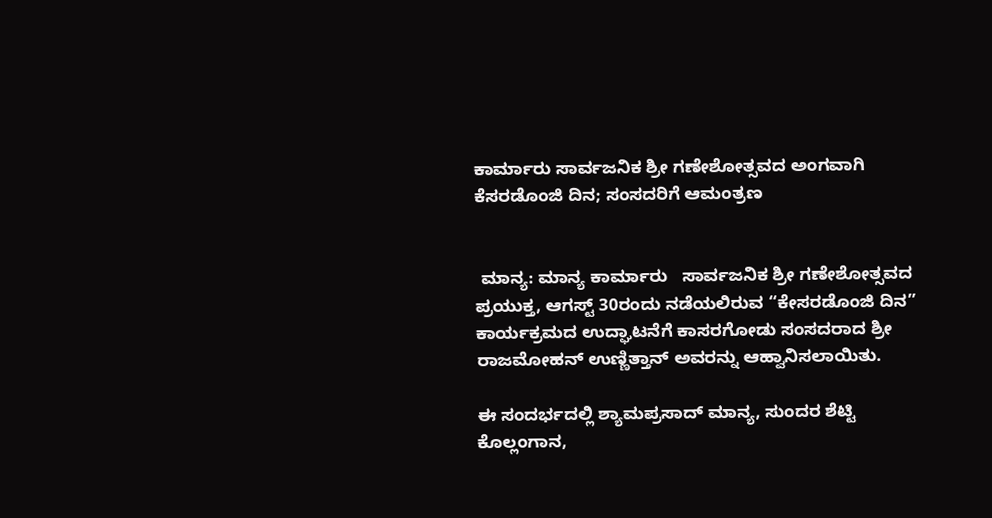ಕಾರ್ಮಾರು ಸಾರ್ವಜನಿಕ ಶ್ರೀ ಗಣೇಶೋತ್ಸವದ ಅಂಗವಾಗಿ‌ ಕೆಸರಡೊಂಜಿ ದಿನ; ಸಂಸದರಿಗೆ ಆಮಂತ್ರಣ


 ಮಾನ್ಯ: ಮಾನ್ಯ ಕಾರ್ಮಾರು   ಸಾರ್ವಜನಿಕ ಶ್ರೀ ಗಣೇಶೋತ್ಸವದ ಪ್ರಯುಕ್ತ, ಆಗಸ್ಟ್ 30ರಂದು ನಡೆಯಲಿರುವ “ಕೇಸರಡೊಂಜಿ ದಿನ” ಕಾರ್ಯಕ್ರಮದ ಉದ್ಘಾಟನೆಗೆ ಕಾಸರಗೋಡು ಸಂಸದರಾದ ಶ್ರೀ ರಾಜಮೋಹನ್ ಉಣ್ಣಿತ್ತಾನ್ ಅವರನ್ನು ಆಹ್ವಾನಿಸಲಾಯಿತು.

ಈ ಸಂದರ್ಭದಲ್ಲಿ ಶ್ಯಾಮಪ್ರಸಾದ್ ಮಾನ್ಯ, ಸುಂದರ ಶೆಟ್ಟಿ ಕೊಲ್ಲಂಗಾನ,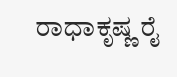ರಾಧಾಕೃಷ್ಣ ರೈ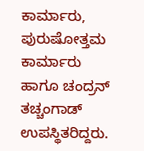ಕಾರ್ಮಾರು, ಪುರುಷೋತ್ತಮ ಕಾರ್ಮಾರು ಹಾಗೂ ಚಂದ್ರನ್ ತಚ್ಚಂಗಾಡ್ ಉಪಸ್ಥಿತರಿದ್ದರು.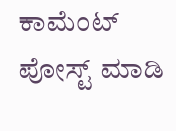ಕಾಮೆಂಟ್‌‌ ಪೋಸ್ಟ್‌ ಮಾಡಿ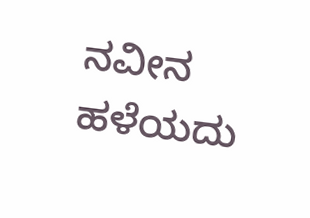ನವೀನ ಹಳೆಯದು